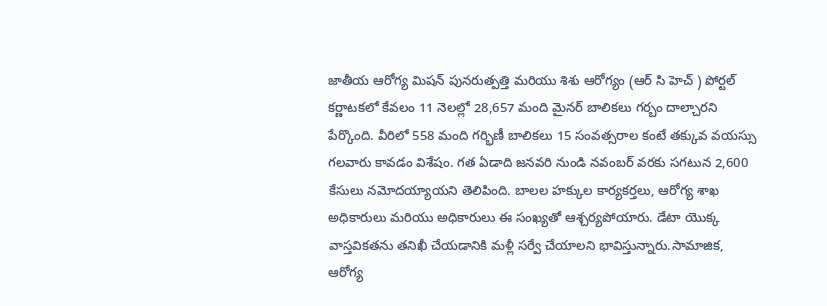జాతీయ ఆరోగ్య మిషన్ పునరుత్పత్తి మరియు శిశు ఆరోగ్యం (ఆర్ సి హెచ్ ) పోర్టల్ కర్ణాటకలో కేవలం 11 నెలల్లో 28,657 మంది మైనర్ బాలికలు గర్బం దాల్చారని పేర్కొంది. వీరిలో 558 మంది గర్భిణీ బాలికలు 15 సంవత్సరాల కంటే తక్కువ వయస్సు గలవారు కావడం విశేషం. గత ఏడాది జనవరి నుండి నవంబర్ వరకు సగటున 2,600 కేసులు నమోదయ్యాయని తెలిపింది. బాలల హక్కుల కార్యకర్తలు, ఆరోగ్య శాఖ అధికారులు మరియు అధికారులు ఈ సంఖ్యతో ఆశ్చర్యపోయారు. డేటా యొక్క వాస్తవికతను తనిఖీ చేయడానికి మళ్లీ సర్వే చేయాలని భావిస్తున్నారు.సామాజిక, ఆరోగ్య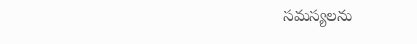సమస్యలను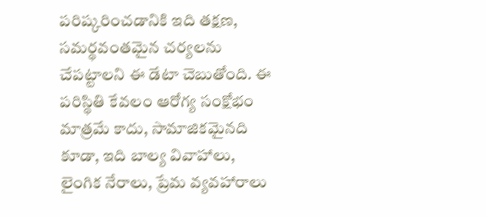పరిష్కరించడానికి ఇది తక్షణ, సమర్థవంతమైన చర్యలను చేపట్టాలని ఈ డేటా చెబుతోంది. ఈ పరిస్థితి కేవలం ఆరోగ్య సంక్షోభం మాత్రమే కాదు, సామాజికమైనది కూడా, ఇది బాల్య వివాహాలు, లైంగిక నేరాలు, ప్రేమ వ్యవహారాలు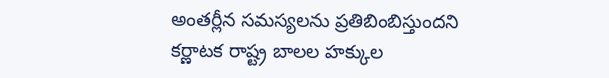అంతర్లీన సమస్యలను ప్రతిబింబిస్తుందని కర్ణాటక రాష్ట్ర బాలల హక్కుల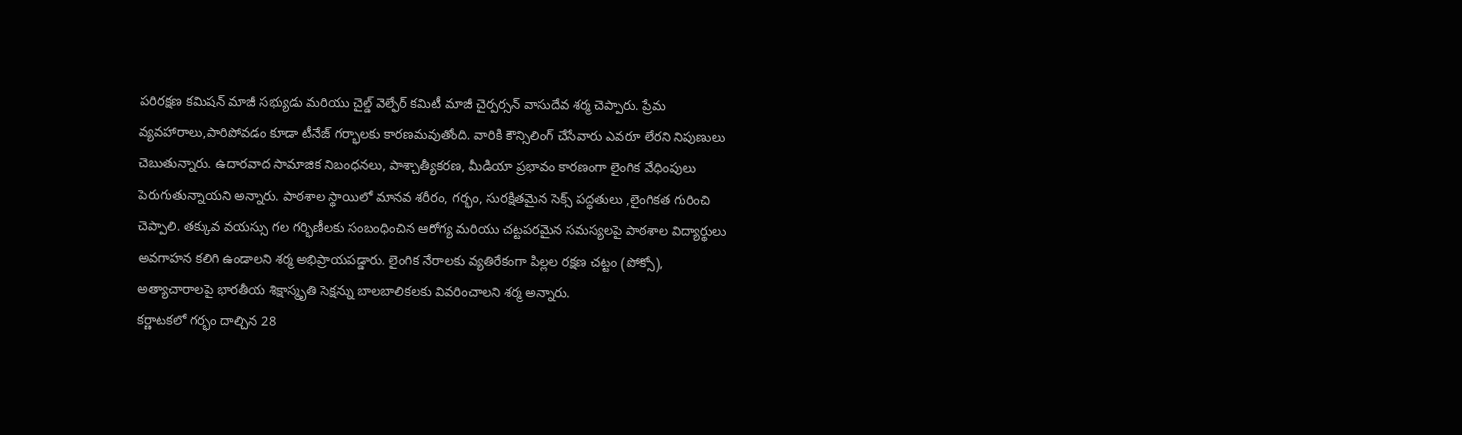పరిరక్షణ కమిషన్ మాజీ సభ్యుడు మరియు చైల్డ్ వెల్ఫేర్ కమిటీ మాజీ చైర్పర్సన్ వాసుదేవ శర్మ చెప్పారు. ప్రేమ వ్యవహారాలు,పారిపోవడం కూడా టీనేజ్ గర్భాలకు కారణమవుతోంది. వారికి కౌన్సిలింగ్ చేసేవారు ఎవరూ లేరని నిపుణులు చెబుతున్నారు. ఉదారవాద సామాజిక నిబంధనలు, పాశ్చాత్యీకరణ, మీడియా ప్రభావం కారణంగా లైంగిక వేధింపులు పెరుగుతున్నాయని అన్నారు. పాఠశాల స్థాయిలో మానవ శరీరం, గర్భం, సురక్షితమైన సెక్స్ పద్ధతులు ,లైంగికత గురించి చెప్పాలి. తక్కువ వయస్సు గల గర్భిణీలకు సంబంధించిన ఆరోగ్య మరియు చట్టపరమైన సమస్యలపై పాఠశాల విద్యార్థులు అవగాహన కలిగి ఉండాలని శర్మ అభిప్రాయపడ్డారు. లైంగిక నేరాలకు వ్యతిరేకంగా పిల్లల రక్షణ చట్టం (పోక్సో), అత్యాచారాలపై భారతీయ శిక్షాస్మృతి సెక్షన్ను బాలబాలికలకు వివరించాలని శర్మ అన్నారు.
కర్ణాటకలో గర్భం దాల్చిన 28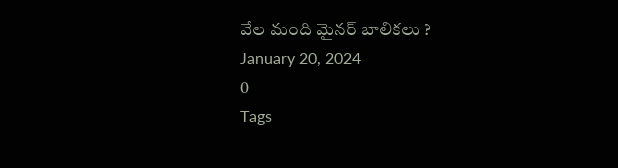వేల మంది మైనర్ బాలికలు ?
January 20, 2024
0
Tags